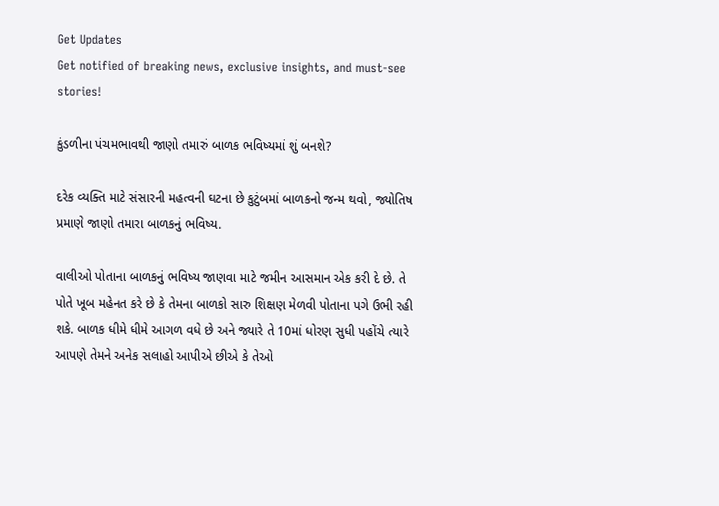Get Updates
Get notified of breaking news, exclusive insights, and must-see stories!

કુંડળીના પંચમભાવથી જાણો તમારું બાળક ભવિષ્યમાં શું બનશે?

દરેક વ્યક્તિ માટે સંસારની મહત્વની ઘટના છે કુટુંબમાં બાળકનો જન્મ થવો, જ્યોતિષ પ્રમાણે જાણો તમારા બાળકનું ભવિષ્ય.

વાલીઓ પોતાના બાળકનું ભવિષ્ય જાણવા માટે જમીન આસમાન એક કરી દે છે. તે પોતે ખૂબ મહેનત કરે છે કે તેમના બાળકો સારુ શિક્ષણ મેળવી પોતાના પગે ઉભી રહી શકે. બાળક ધીમે ધીમે આગળ વધે છે અને જ્યારે તે 10માં ધોરણ સુધી પહોંચે ત્યારે આપણે તેમને અનેક સલાહો આપીએ છીએ કે તેઓ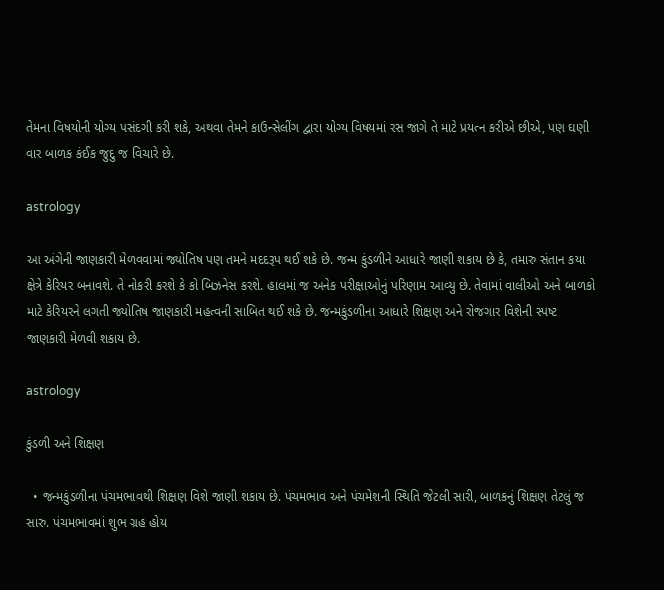તેમના વિષયોની યોગ્ય પસંદગી કરી શકે, અથવા તેમને કાઉન્સેલીંગ દ્વારા યોગ્ય વિષયમાં રસ જાગે તે માટે પ્રયત્ન કરીએ છીએ, પણ ઘણી વાર બાળક કંઈક જુદુ જ વિચારે છે.

astrology

આ અંગેની જાણકારી મેળવવામાં જ્યોતિષ પણ તમને મદદરૂપ થઈ શકે છે. જન્મ કુંડળીને આધારે જાણી શકાય છે કે, તમારુ સંતાન કયા ક્ષેત્રે કેરિયર બનાવશે. તે નોકરી કરશે કે કો બિઝનેસ કરશે. હાલમાં જ અનેક પરીક્ષાઓનું પરિણામ આવ્યુ છે. તેવામાં વાલીઓ અને બાળકો માટે કેરિયરને લગતી જ્યોતિષ જાણકારી મહત્વની સાબિત થઈ શકે છે. જન્મકુંડળીના આધારે શિક્ષણ અને રોજગાર વિશેની સ્પષ્ટ જાણકારી મેળવી શકાય છે.

astrology

કુંડળી અને શિક્ષણ

  • જન્મકુંડળીના પંચમભાવથી શિક્ષણ વિશે જાણી શકાય છે. પંચમભાવ અને પંચમેશની સ્થિતિ જેટલી સારી, બાળકનું શિક્ષણ તેટલું જ સારુ. પંચમભાવમાં શુભ ગ્રહ હોય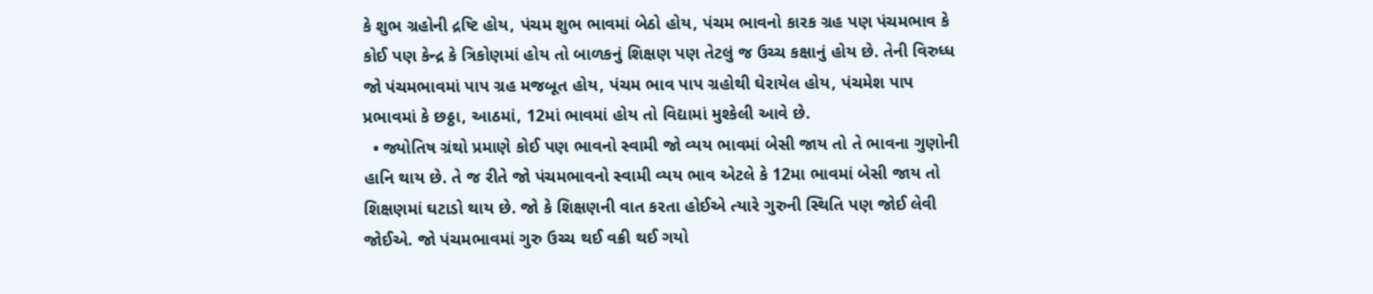કે શુભ ગ્રહોની દ્રષ્ટિ હોય, પંચમ શુભ ભાવમાં બેઠો હોય, પંચમ ભાવનો કારક ગ્રહ પણ પંચમભાવ કે કોઈ પણ કેન્દ્ર કે ત્રિકોણમાં હોય તો બાળકનું શિક્ષણ પણ તેટલું જ ઉચ્ચ કક્ષાનું હોય છે. તેની વિરુધ્ધ જો પંચમભાવમાં પાપ ગ્રહ મજબૂત હોય, પંચમ ભાવ પાપ ગ્રહોથી ઘેરાયેલ હોય, પંચમેશ પાપ પ્રભાવમાં કે છઠ્ઠા, આઠમાં, 12માં ભાવમાં હોય તો વિદ્યામાં મુશ્કેલી આવે છે.
  • જ્યોતિષ ગ્રંથો પ્રમાણે કોઈ પણ ભાવનો સ્વામી જો વ્યય ભાવમાં બેસી જાય તો તે ભાવના ગુણોની હાનિ થાય છે. તે જ રીતે જો પંચમભાવનો સ્વામી વ્યય ભાવ એટલે કે 12મા ભાવમાં બેસી જાય તો શિક્ષણમાં ઘટાડો થાય છે. જો કે શિક્ષણની વાત કરતા હોઈએ ત્યારે ગુરુની સ્થિતિ પણ જોઈ લેવી જોઈએ. જો પંચમભાવમાં ગુરુ ઉચ્ચ થઈ વક્રી થઈ ગયો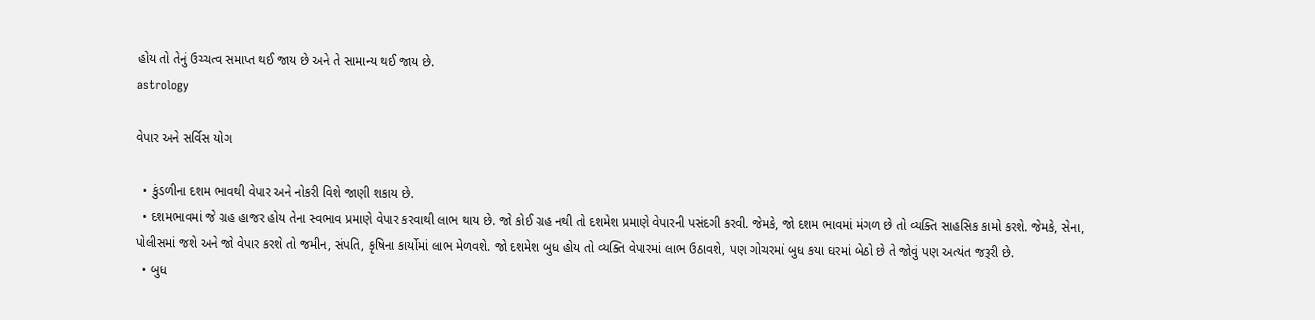હોય તો તેનું ઉચ્ચત્વ સમાપ્ત થઈ જાય છે અને તે સામાન્ય થઈ જાય છે.
astrology

વેપાર અને સર્વિસ યોગ

  • કુંડળીના દશમ ભાવથી વેપાર અને નોકરી વિશે જાણી શકાય છે.
  • દશમભાવમાં જે ગ્રહ હાજર હોય તેના સ્વભાવ પ્રમાણે વેપાર કરવાથી લાભ થાય છે. જો કોઈ ગ્રહ નથી તો દશમેશ પ્રમાણે વેપારની પસંદગી કરવી. જેમકે, જો દશમ ભાવમાં મંગળ છે તો વ્યક્તિ સાહસિક કામો કરશે. જેમકે, સેના, પોલીસમાં જશે અને જો વેપાર કરશે તો જમીન, સંપતિ, કૃષિના કાર્યોમાં લાભ મેળવશે. જો દશમેશ બુધ હોય તો વ્યક્તિ વેપારમાં લાભ ઉઠાવશે, પણ ગોચરમાં બુધ કયા ઘરમાં બેઠો છે તે જોવું પણ અત્યંત જરૂરી છે.
  • બુધ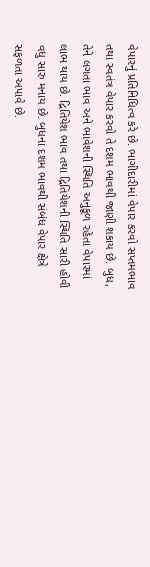વેપારનું પ્રતિનિધિત્વ કરે છે. ભાગીદારીમાં વેપાર કરવો સપ્તમભાવ તથા સ્વતંત્ર વેપાર કરવો તે દશમ ભાવથી જાણી શકાય છે. બુધ, તેને લગતા ભાવ અને ભાવેશની સ્થિતિ અનુકૂળ રહેતા વેપારમાં લાભ થાય છે. દ્રિતિયેશ ભાવ તથા દ્રિતિયેશની સ્થિતિ સારી હોવી વધુ સારુ મનાય છે. બુધના દશમ ભાવથી સંબંધ વેપાર ક્ષેત્રે સફળતા અપાવે છે.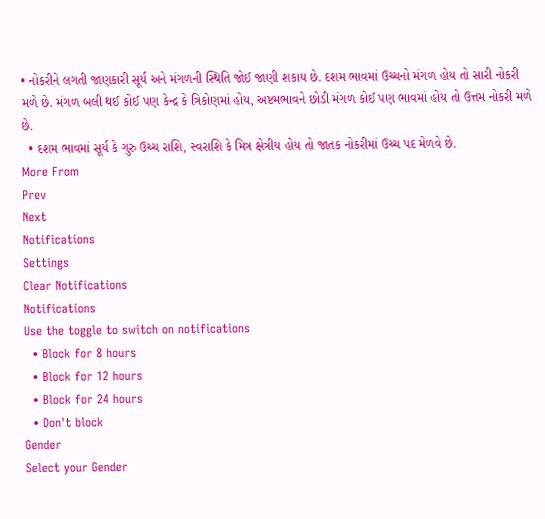• નોકરીને લગતી જાણકારી સૂર્ય અને મંગળની સ્થિતિ જોઈ જાણી શકાય છે. દશમ ભાવમાં ઉચ્ચનો મંગળ હોય તો સારી નોકરી મળે છે. મંગળ બલી થઈ કોઈ પણ કેન્દ્ર કે ત્રિકોણમાં હોય, અષ્ટમભાવને છોડી મંગળ કોઈ પણ ભાવમાં હોય તો ઉત્તમ નોકરી મળે છે.
  • દશમ ભાવમાં સૂર્ય કે ગુરુ ઉચ્ચ રાશિ, સ્વરાશિ કે મિત્ર ક્ષેત્રીય હોય તો જાતક નોકરીમાં ઉચ્ચ પદ મેળવે છે.
More From
Prev
Next
Notifications
Settings
Clear Notifications
Notifications
Use the toggle to switch on notifications
  • Block for 8 hours
  • Block for 12 hours
  • Block for 24 hours
  • Don't block
Gender
Select your Gender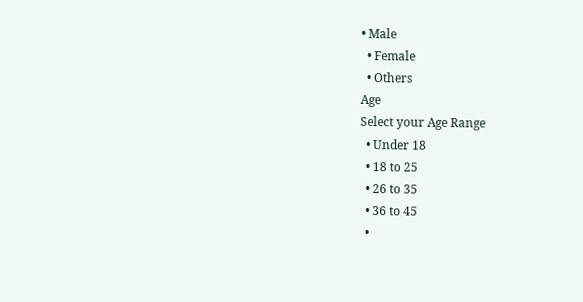• Male
  • Female
  • Others
Age
Select your Age Range
  • Under 18
  • 18 to 25
  • 26 to 35
  • 36 to 45
  •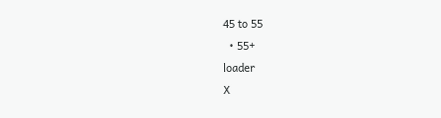45 to 55
  • 55+
loader
X